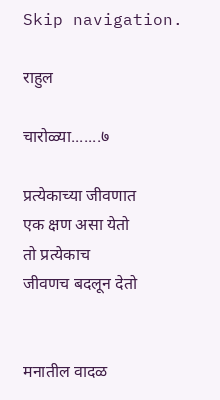Skip navigation.

राहुल

चारोळ्या.......७

प्रत्येकाच्या जीवणात
एक क्षण असा येतो
तो प्रत्येकाच
जीवणच बदलून देतो


मनातील वादळ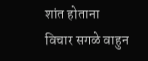शांत होताना
विचार सगळे वाहुन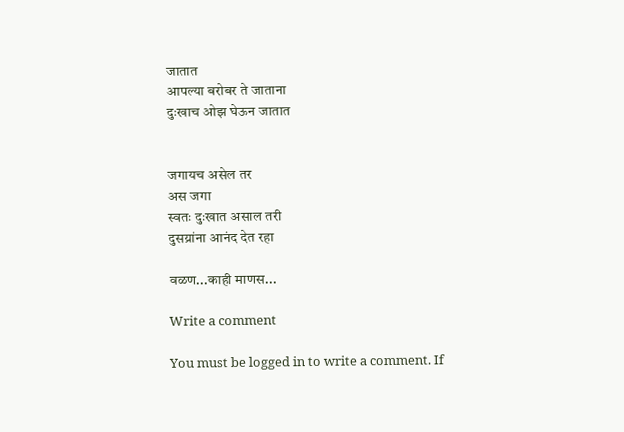जातात
आपल्या बरोबर ते जाताना
दुःखाच ओझ घेऊन जातात


जगायच असेल तर
अस जगा
स्वतः दुःखात असाल तरी
दुसय्रांना आनंद देत रहा

वळण...काही माणस...

Write a comment

You must be logged in to write a comment. If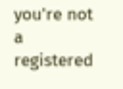you're not a registered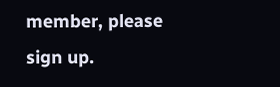member, please sign up.